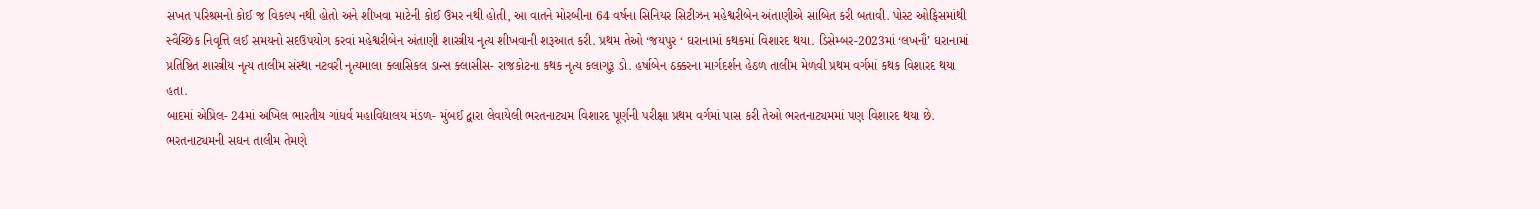સખત પરિશ્રમનો કોઈ જ વિકલ્પ નથી હોતો અને શીખવા માટેની કોઈ ઉમર નથી હોતી, આ વાતને મોરબીના 64 વર્ષના સિનિયર સિટીઝન મહેશ્વરીબેન અંતાણીએ સાબિત કરી બતાવી. પોસ્ટ ઓફિસમાંથી સ્વૈચ્છિક નિવૃત્તિ લઈ સમયનો સદઉપયોગ કરવાં મહેશ્વરીબેન અંતાણી શાસ્ત્રીય નૃત્ય શીખવાની શરૂઆત કરી. પ્રથમ તેઓ ‘જયપુર ‘ ઘરાનામાં કથકમાં વિશારદ થયા. ડિસેમ્બર-2023માં ‘લખનૌ’ ઘરાનામાં પ્રતિષ્ઠિત શાસ્ત્રીય નૃત્ય તાલીમ સંસ્થા નટવરી નૃત્યમાલા ક્લાસિકલ ડાન્સ ક્લાસીસ- રાજકોટના કથક નૃત્ય કલાગુરૂ ડો. હર્ષાબેન ઠક્કરના માર્ગદર્શન હેઠળ તાલીમ મેળવી પ્રથમ વર્ગમાં કથક વિશારદ થયા હતા.
બાદમાં એપ્રિલ- 24માં અખિલ ભારતીય ગાંધર્વ મહાવિદ્યાલય મંડળ- મુંબઈ દ્વારા લેવાયેલી ભરતનાટ્યમ વિશારદ પૂર્ણની પરીક્ષા પ્રથમ વર્ગમાં પાસ કરી તેઓ ભરતનાટ્યમમાં પણ વિશારદ થયા છે. ભરતનાટ્યમની સઘન તાલીમ તેમણે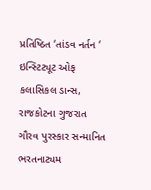પ્રતિષ્ઠિત ‘તાંડવ નર્તન ‘ ઇન્સ્ટિટ્યૂટ ઓફ કલાસિકલ ડાન્સ, રાજકોટના ગુજરાત ગૌરવ પુરસ્કાર સન્માનિત ભરતનાટ્યમ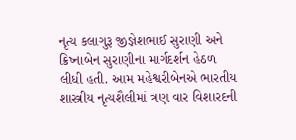નૃત્ય કલાગુરૂ જીજ્ઞેશભાઈ સુરાણી અને ક્રિષ્નાબેન સુરાણીના માર્ગદર્શન હેઠળ લીધી હતી. આમ મહેશ્વરીબેનએ ભારતીય શાસ્ત્રીય નૃત્યશૈલીમાં ત્રણ વાર વિશારદની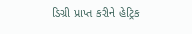ડિગ્રી પ્રાપ્ત કરીને હેટ્રિક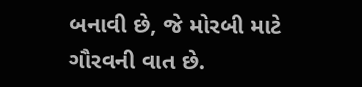બનાવી છે, જે મોરબી માટે ગૌરવની વાત છે.